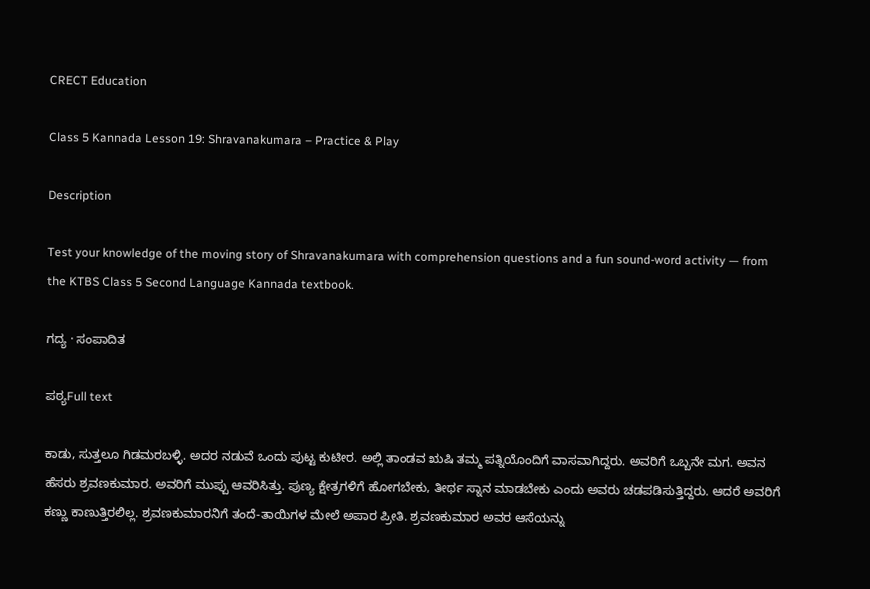CRECT Education

Class 5 Kannada Lesson 19: Shravanakumara – Practice & Play

Description

Test your knowledge of the moving story of Shravanakumara with comprehension questions and a fun sound-word activity — from the KTBS Class 5 Second Language Kannada textbook.

ಗದ್ಯ · ಸಂಪಾದಿತ

ಪಠ್ಯFull text

ಕಾಡು, ಸುತ್ತಲೂ ಗಿಡಮರಬಳ್ಳಿ. ಅದರ ನಡುವೆ ಒಂದು ಪುಟ್ಟ ಕುಟೀರ. ಅಲ್ಲಿ ತಾಂಡವ ಋಷಿ ತಮ್ಮ ಪತ್ನಿಯೊಂದಿಗೆ ವಾಸವಾಗಿದ್ದರು. ಅವರಿಗೆ ಒಬ್ಬನೇ ಮಗ. ಅವನ ಹೆಸರು ಶ್ರವಣಕುಮಾರ. ಅವರಿಗೆ ಮುಪ್ಪು ಆವರಿಸಿತ್ತು. ಪುಣ್ಯ ಕ್ಷೇತ್ರಗಳಿಗೆ ಹೋಗಬೇಕು, ತೀರ್ಥ ಸ್ನಾನ ಮಾಡಬೇಕು ಎಂದು ಅವರು ಚಡಪಡಿಸುತ್ತಿದ್ದರು. ಆದರೆ ಅವರಿಗೆ ಕಣ್ಣು ಕಾಣುತ್ತಿರಲಿಲ್ಲ. ಶ್ರವಣಕುಮಾರನಿಗೆ ತಂದೆ-ತಾಯಿಗಳ ಮೇಲೆ ಅಪಾರ ಪ್ರೀತಿ. ಶ್ರವಣಕುಮಾರ ಅವರ ಆಸೆಯನ್ನು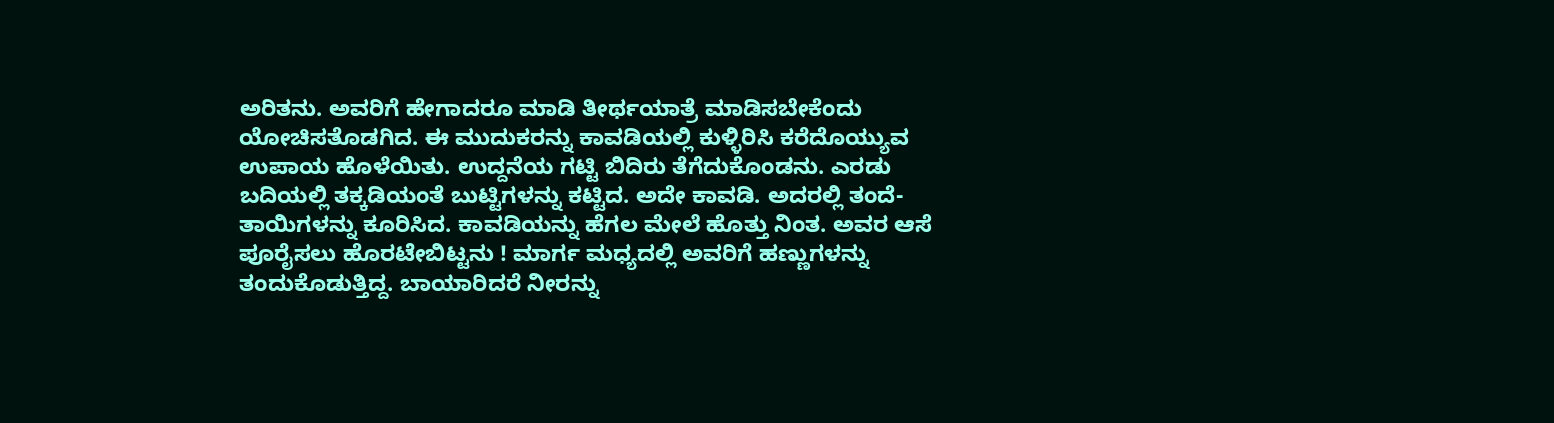ಅರಿತನು. ಅವರಿಗೆ ಹೇಗಾದರೂ ಮಾಡಿ ತೀರ್ಥಯಾತ್ರೆ ಮಾಡಿಸಬೇಕೆಂದು ಯೋಚಿಸತೊಡಗಿದ. ಈ ಮುದುಕರನ್ನು ಕಾವಡಿಯಲ್ಲಿ ಕುಳ್ಳಿರಿಸಿ ಕರೆದೊಯ್ಯುವ ಉಪಾಯ ಹೊಳೆಯಿತು. ಉದ್ದನೆಯ ಗಟ್ಟಿ ಬಿದಿರು ತೆಗೆದುಕೊಂಡನು. ಎರಡು ಬದಿಯಲ್ಲಿ ತಕ್ಕಡಿಯಂತೆ ಬುಟ್ಟಿಗಳನ್ನು ಕಟ್ಟಿದ. ಅದೇ ಕಾವಡಿ. ಅದರಲ್ಲಿ ತಂದೆ-ತಾಯಿಗಳನ್ನು ಕೂರಿಸಿದ. ಕಾವಡಿಯನ್ನು ಹೆಗಲ ಮೇಲೆ ಹೊತ್ತು ನಿಂತ. ಅವರ ಆಸೆ ಪೂರೈಸಲು ಹೊರಟೇಬಿಟ್ಟನು ! ಮಾರ್ಗ ಮಧ್ಯದಲ್ಲಿ ಅವರಿಗೆ ಹಣ್ಣುಗಳನ್ನು ತಂದುಕೊಡುತ್ತಿದ್ದ. ಬಾಯಾರಿದರೆ ನೀರನ್ನು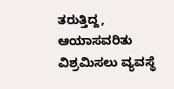ತರುತ್ತಿದ್ದ, ಆಯಾಸವರಿತು ವಿಶ್ರಮಿಸಲು ವ್ಯವಸ್ಥೆ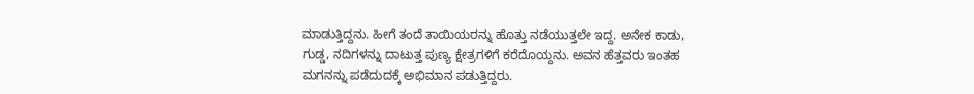ಮಾಡುತ್ತಿದ್ದನು. ಹೀಗೆ ತಂದೆ ತಾಯಿಯರನ್ನು ಹೊತ್ತು ನಡೆಯುತ್ತಲೇ ಇದ್ದ. ಅನೇಕ ಕಾಡು, ಗುಡ್ಡ, ನದಿಗಳನ್ನು ದಾಟುತ್ತ ಪುಣ್ಯ ಕ್ಷೇತ್ರಗಳಿಗೆ ಕರೆದೊಯ್ದನು. ಅವನ ಹೆತ್ತವರು ಇಂತಹ ಮಗನನ್ನು ಪಡೆದುದಕ್ಕೆ ಅಭಿಮಾನ ಪಡುತ್ತಿದ್ದರು.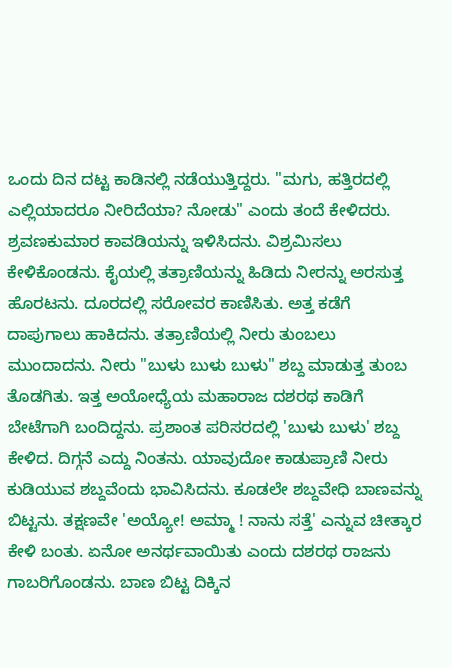ಒಂದು ದಿನ ದಟ್ಟ ಕಾಡಿನಲ್ಲಿ ನಡೆಯುತ್ತಿದ್ದರು. "ಮಗು, ಹತ್ತಿರದಲ್ಲಿ ಎಲ್ಲಿಯಾದರೂ ನೀರಿದೆಯಾ? ನೋಡು" ಎಂದು ತಂದೆ ಕೇಳಿದರು. ಶ್ರವಣಕುಮಾರ ಕಾವಡಿಯನ್ನು ಇಳಿಸಿದನು. ವಿಶ್ರಮಿಸಲು ಕೇಳಿಕೊಂಡನು. ಕೈಯಲ್ಲಿ ತತ್ರಾಣಿಯನ್ನು ಹಿಡಿದು ನೀರನ್ನು ಅರಸುತ್ತ ಹೊರಟನು. ದೂರದಲ್ಲಿ ಸರೋವರ ಕಾಣಿಸಿತು. ಅತ್ತ ಕಡೆಗೆ ದಾಪುಗಾಲು ಹಾಕಿದನು. ತತ್ರಾಣಿಯಲ್ಲಿ ನೀರು ತುಂಬಲು ಮುಂದಾದನು. ನೀರು "ಬುಳು ಬುಳು ಬುಳು" ಶಬ್ದ ಮಾಡುತ್ತ ತುಂಬ ತೊಡಗಿತು. ಇತ್ತ ಅಯೋಧ್ಯೆಯ ಮಹಾರಾಜ ದಶರಥ ಕಾಡಿಗೆ ಬೇಟೆಗಾಗಿ ಬಂದಿದ್ದನು. ಪ್ರಶಾಂತ ಪರಿಸರದಲ್ಲಿ 'ಬುಳು ಬುಳು' ಶಬ್ದ ಕೇಳಿದ. ದಿಗ್ಗನೆ ಎದ್ದು ನಿಂತನು. ಯಾವುದೋ ಕಾಡುಪ್ರಾಣಿ ನೀರು ಕುಡಿಯುವ ಶಬ್ದವೆಂದು ಭಾವಿಸಿದನು. ಕೂಡಲೇ ಶಬ್ದವೇಧಿ ಬಾಣವನ್ನು ಬಿಟ್ಟನು. ತಕ್ಷಣವೇ 'ಅಯ್ಯೋ! ಅಮ್ಮಾ ! ನಾನು ಸತ್ತೆ' ಎನ್ನುವ ಚೀತ್ಕಾರ ಕೇಳಿ ಬಂತು. ಏನೋ ಅನರ್ಥವಾಯಿತು ಎಂದು ದಶರಥ ರಾಜನು ಗಾಬರಿಗೊಂಡನು. ಬಾಣ ಬಿಟ್ಟ ದಿಕ್ಕಿನ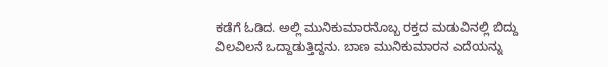ಕಡೆಗೆ ಓಡಿದ. ಅಲ್ಲಿ ಮುನಿಕುಮಾರನೊಬ್ಬ ರಕ್ತದ ಮಡುವಿನಲ್ಲಿ ಬಿದ್ದು ವಿಲವಿಲನೆ ಒದ್ದಾಡುತ್ತಿದ್ದನು. ಬಾಣ ಮುನಿಕುಮಾರನ ಎದೆಯನ್ನು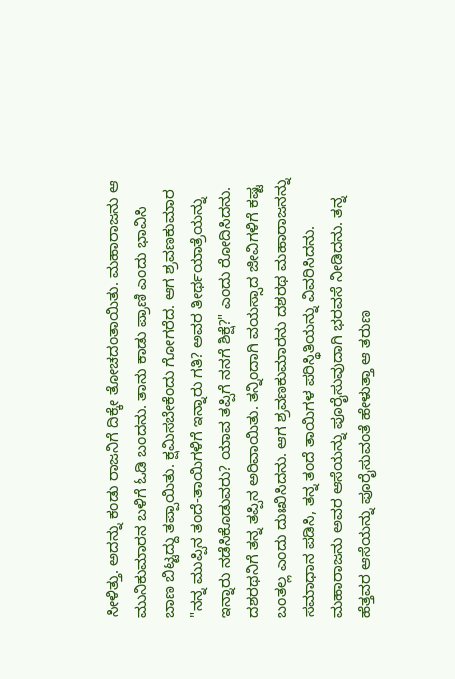ಸೀಳಿತ್ತು. ಅದನ್ನು ಕಂಡು ರಾಜನಿಗೆ ದಿಕ್ಕೇ ತೋಚದಂತಾಯಿತು. ಮಹಾರಾಜನು ಆ ಮುನಿಕುಮಾರನ ಬಳಿಗೆ ಓಡಿ ಬಂದನು. ತಾನು ಕಾಡು ಪ್ರಾಣಿ ಎಂದು ಭಾವಿಸಿ ಬಾಣ ಬಿಟ್ಟದ್ದು ತಪ್ಪಾಯಿತು. ಕ್ಷಮಿಸಬೇಕೆಂದು ಗೋಗರೆದ. ಆಗ ಶ್ರವಣಕುಮಾರ "ನನ್ನ ಮುಪ್ಪಿನ ತಂದೆ-ತಾಯಿಗಳಿಗೆ ಇನ್ನಾರು ಗತಿ? ಅವರ ತೀರ್ಥಯಾತ್ರೆಯನ್ನು ಇನ್ನಾರು ನಡೆಸಿಕೊಡುವರು? ಯಾವ ತಪ್ಪಿಗೆ ನನಗೆ ಶಿಕ್ಷೆ?" ಎಂದು ರೋದಿಸಿದನು. ದಶರಥನಿಗೆ ತನ್ನ ತಪ್ಪಿನ ಅರಿವಾಯಿತು. ತನ್ನಿಂದಾಗಿ ವಯಸ್ಸಾದ ಜೀವಿಗಳಿಗೆ ಕಷ್ಟ ಬಂತಲ್ಲ ಎಂದು ದುಃಖಿಸಿದನು. ಆಗ ಶ್ರವಣಕುಮಾರನು ದಶರಥ ಮಹಾರಾಜನನ್ನು ಸಮಾಧಾನ ಪಡಿಸಿ, ತನ್ನ ತಂದೆ ತಾಯಿಗಳ ಪರಿಸ್ಥಿತಿಯನ್ನು ವಿವರಿಸಿದನು. ಮಹಾರಾಜನು ಅವರ ಆಸೆಯನ್ನು ಪೂರೈಸುವುದಾಗಿ ಭರವಸೆ ನೀಡಿದನು. ತನ್ನ ಹೆತ್ತವರ ಆಸೆಯನ್ನು ಪೂರೈಸುವಂತೆ ಹೇಳುತ್ತಾ ಆ ತರುಣ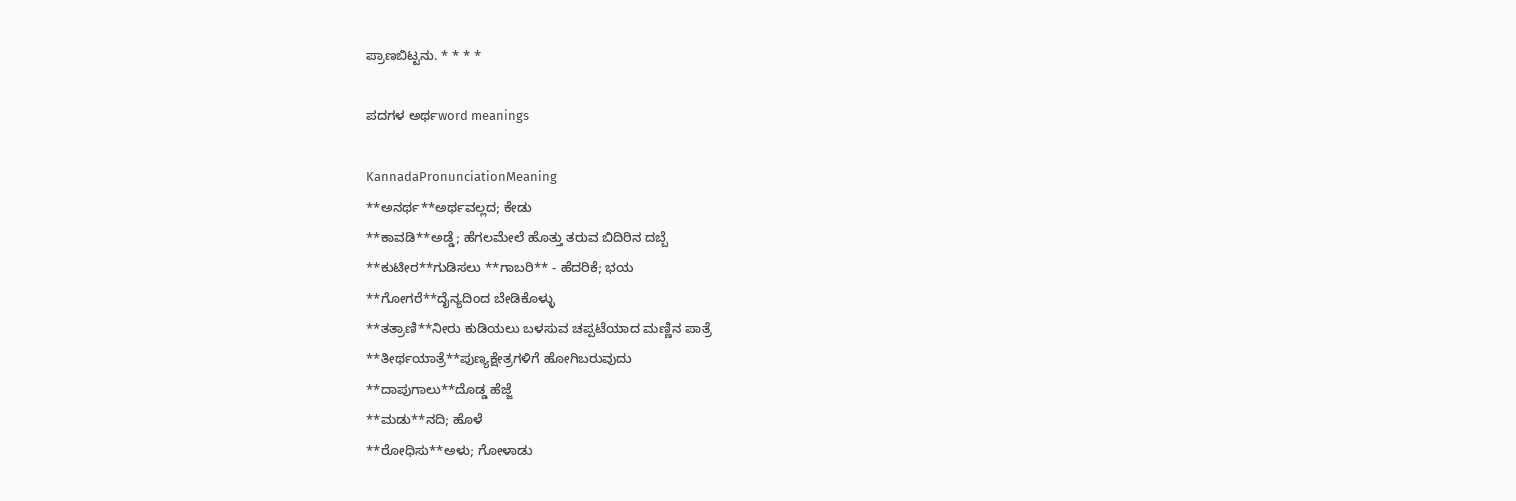ಪ್ರಾಣಬಿಟ್ಟನು. * * * *

ಪದಗಳ ಅರ್ಥword meanings

KannadaPronunciationMeaning
**ಅನರ್ಥ**ಅರ್ಥವಲ್ಲದ; ಕೇಡು
**ಕಾವಡಿ**ಅಡ್ಡೆ; ಹೆಗಲಮೇಲೆ ಹೊತ್ತು ತರುವ ಬಿದಿರಿನ ದಬ್ಬೆ
**ಕುಟೀರ**ಗುಡಿಸಲು **ಗಾಬರಿ** - ಹೆದರಿಕೆ; ಭಯ
**ಗೋಗರೆ**ದೈನ್ಯದಿಂದ ಬೇಡಿಕೊಳ್ಳು
**ತತ್ರಾಣಿ**ನೀರು ಕುಡಿಯಲು ಬಳಸುವ ಚಪ್ಪಟೆಯಾದ ಮಣ್ಣಿನ ಪಾತ್ರೆ
**ತೀರ್ಥಯಾತ್ರೆ**ಪುಣ್ಯಕ್ಷೇತ್ರಗಳಿಗೆ ಹೋಗಿಬರುವುದು
**ದಾಪುಗಾಲು**ದೊಡ್ಡ ಹೆಜ್ಜೆ
**ಮಡು**ನದಿ; ಹೊಳೆ
**ರೋಧಿಸು**ಅಳು; ಗೋಳಾಡು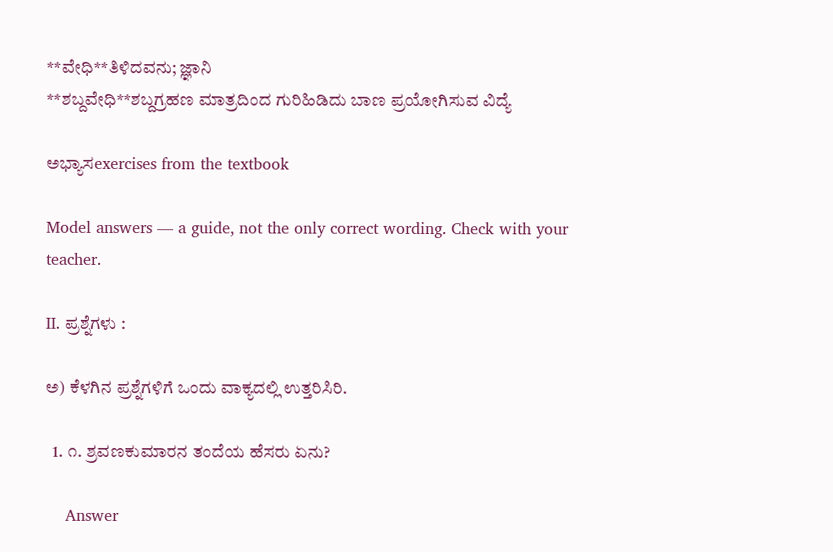**ವೇಧಿ**ತಿಳಿದವನು; ಜ್ಞಾನಿ
**ಶಬ್ದವೇಧಿ**ಶಬ್ದಗ್ರಹಣ ಮಾತ್ರದಿಂದ ಗುರಿಹಿಡಿದು ಬಾಣ ಪ್ರಯೋಗಿಸುವ ವಿದ್ಯೆ

ಅಭ್ಯಾಸexercises from the textbook

Model answers — a guide, not the only correct wording. Check with your teacher.

II. ಪ್ರಶ್ನೆಗಳು :

ಅ) ಕೆಳಗಿನ ಪ್ರಶ್ನೆಗಳಿಗೆ ಒಂದು ವಾಕ್ಯದಲ್ಲಿ ಉತ್ತರಿಸಿರಿ.

  1. ೧. ಶ್ರವಣಕುಮಾರನ ತಂದೆಯ ಹೆಸರು ಏನು?

    Answer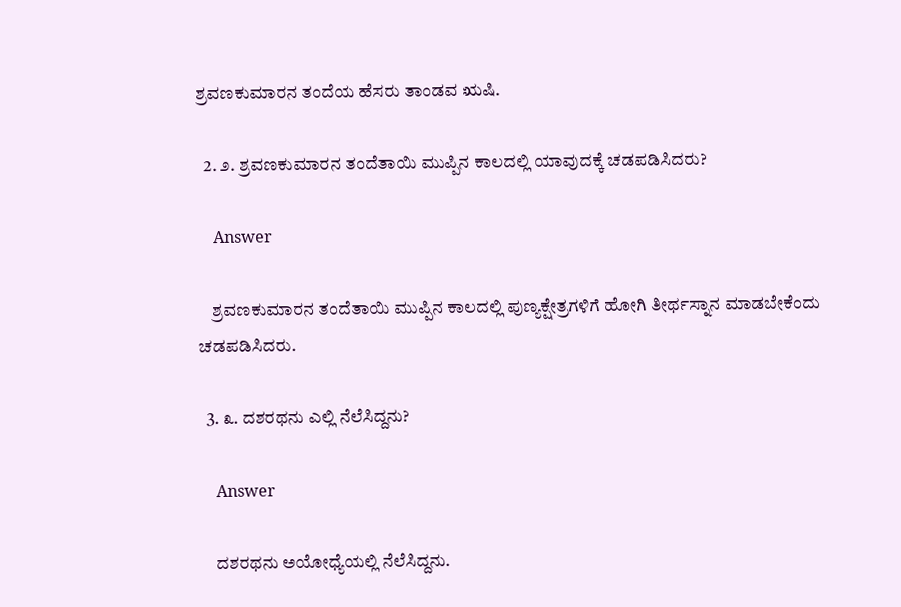ಶ್ರವಣಕುಮಾರನ ತಂದೆಯ ಹೆಸರು ತಾಂಡವ ಋಷಿ.

  2. ೨. ಶ್ರವಣಕುಮಾರನ ತಂದೆತಾಯಿ ಮುಪ್ಪಿನ ಕಾಲದಲ್ಲಿ ಯಾವುದಕ್ಕೆ ಚಡಪಡಿಸಿದರು?

    Answer

    ಶ್ರವಣಕುಮಾರನ ತಂದೆತಾಯಿ ಮುಪ್ಪಿನ ಕಾಲದಲ್ಲಿ ಪುಣ್ಯಕ್ಷೇತ್ರಗಳಿಗೆ ಹೋಗಿ ತೀರ್ಥಸ್ನಾನ ಮಾಡಬೇಕೆಂದು ಚಡಪಡಿಸಿದರು.

  3. ೩. ದಶರಥನು ಎಲ್ಲಿ ನೆಲೆಸಿದ್ದನು?

    Answer

    ದಶರಥನು ಅಯೋಧ್ಯೆಯಲ್ಲಿ ನೆಲೆಸಿದ್ದನು.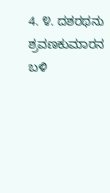4. ೪. ದಶರಥನು ಶ್ರವಣಕುಮಾರನ ಬಳಿ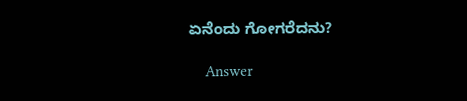ಏನೆಂದು ಗೋಗರೆದನು?

    Answer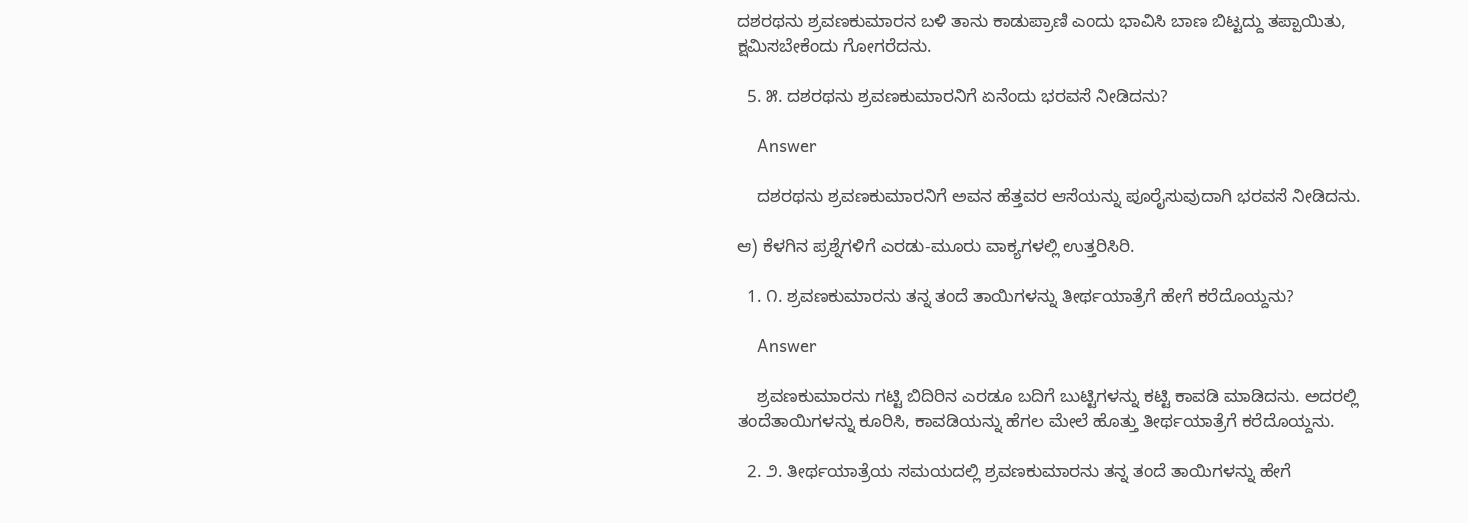ದಶರಥನು ಶ್ರವಣಕುಮಾರನ ಬಳಿ ತಾನು ಕಾಡುಪ್ರಾಣಿ ಎಂದು ಭಾವಿಸಿ ಬಾಣ ಬಿಟ್ಟದ್ದು ತಪ್ಪಾಯಿತು, ಕ್ಷಮಿಸಬೇಕೆಂದು ಗೋಗರೆದನು.

  5. ೫. ದಶರಥನು ಶ್ರವಣಕುಮಾರನಿಗೆ ಏನೆಂದು ಭರವಸೆ ನೀಡಿದನು?

    Answer

    ದಶರಥನು ಶ್ರವಣಕುಮಾರನಿಗೆ ಅವನ ಹೆತ್ತವರ ಆಸೆಯನ್ನು ಪೂರೈಸುವುದಾಗಿ ಭರವಸೆ ನೀಡಿದನು.

ಆ) ಕೆಳಗಿನ ಪ್ರಶ್ನೆಗಳಿಗೆ ಎರಡು-ಮೂರು ವಾಕ್ಯಗಳಲ್ಲಿ ಉತ್ತರಿಸಿರಿ.

  1. ೧. ಶ್ರವಣಕುಮಾರನು ತನ್ನ ತಂದೆ ತಾಯಿಗಳನ್ನು ತೀರ್ಥಯಾತ್ರೆಗೆ ಹೇಗೆ ಕರೆದೊಯ್ದನು?

    Answer

    ಶ್ರವಣಕುಮಾರನು ಗಟ್ಟಿ ಬಿದಿರಿನ ಎರಡೂ ಬದಿಗೆ ಬುಟ್ಟಿಗಳನ್ನು ಕಟ್ಟಿ ಕಾವಡಿ ಮಾಡಿದನು. ಅದರಲ್ಲಿ ತಂದೆತಾಯಿಗಳನ್ನು ಕೂರಿಸಿ, ಕಾವಡಿಯನ್ನು ಹೆಗಲ ಮೇಲೆ ಹೊತ್ತು ತೀರ್ಥಯಾತ್ರೆಗೆ ಕರೆದೊಯ್ದನು.

  2. ೨. ತೀರ್ಥಯಾತ್ರೆಯ ಸಮಯದಲ್ಲಿ ಶ್ರವಣಕುಮಾರನು ತನ್ನ ತಂದೆ ತಾಯಿಗಳನ್ನು ಹೇಗೆ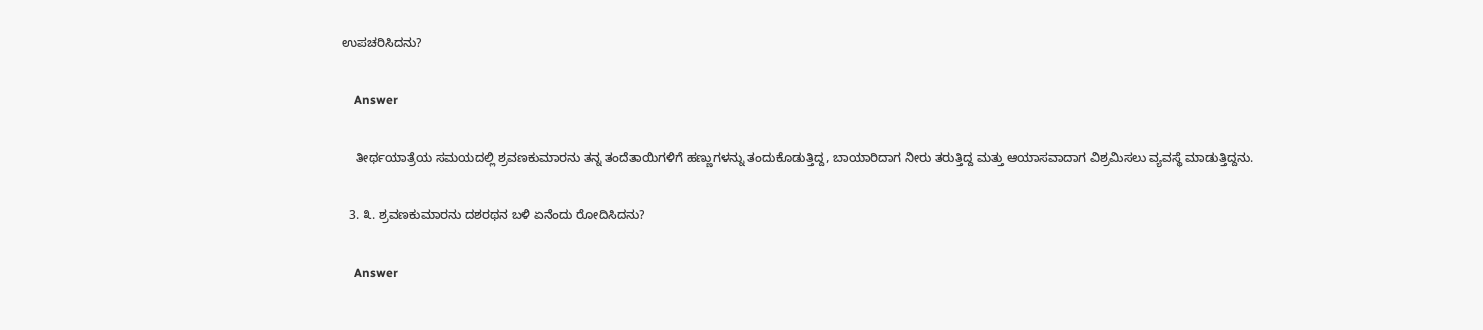ಉಪಚರಿಸಿದನು?

    Answer

    ತೀರ್ಥಯಾತ್ರೆಯ ಸಮಯದಲ್ಲಿ ಶ್ರವಣಕುಮಾರನು ತನ್ನ ತಂದೆತಾಯಿಗಳಿಗೆ ಹಣ್ಣುಗಳನ್ನು ತಂದುಕೊಡುತ್ತಿದ್ದ, ಬಾಯಾರಿದಾಗ ನೀರು ತರುತ್ತಿದ್ದ ಮತ್ತು ಆಯಾಸವಾದಾಗ ವಿಶ್ರಮಿಸಲು ವ್ಯವಸ್ಥೆ ಮಾಡುತ್ತಿದ್ದನು.

  3. ೩. ಶ್ರವಣಕುಮಾರನು ದಶರಥನ ಬಳಿ ಏನೆಂದು ರೋದಿಸಿದನು?

    Answer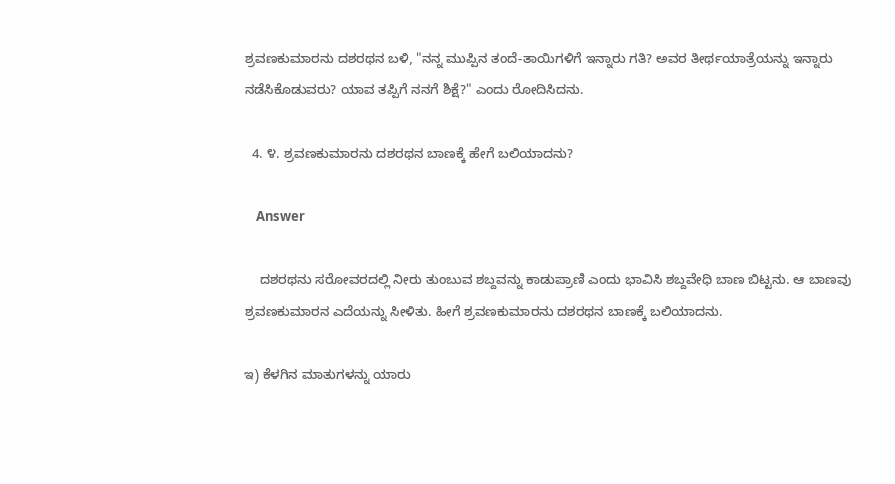ಶ್ರವಣಕುಮಾರನು ದಶರಥನ ಬಳಿ, "ನನ್ನ ಮುಪ್ಪಿನ ತಂದೆ-ತಾಯಿಗಳಿಗೆ ಇನ್ನಾರು ಗತಿ? ಅವರ ತೀರ್ಥಯಾತ್ರೆಯನ್ನು ಇನ್ನಾರು ನಡೆಸಿಕೊಡುವರು? ಯಾವ ತಪ್ಪಿಗೆ ನನಗೆ ಶಿಕ್ಷೆ?" ಎಂದು ರೋದಿಸಿದನು.

  4. ೪. ಶ್ರವಣಕುಮಾರನು ದಶರಥನ ಬಾಣಕ್ಕೆ ಹೇಗೆ ಬಲಿಯಾದನು?

    Answer

    ದಶರಥನು ಸರೋವರದಲ್ಲಿ ನೀರು ತುಂಬುವ ಶಬ್ದವನ್ನು ಕಾಡುಪ್ರಾಣಿ ಎಂದು ಭಾವಿಸಿ ಶಬ್ದವೇಧಿ ಬಾಣ ಬಿಟ್ಟನು. ಆ ಬಾಣವು ಶ್ರವಣಕುಮಾರನ ಎದೆಯನ್ನು ಸೀಳಿತು. ಹೀಗೆ ಶ್ರವಣಕುಮಾರನು ದಶರಥನ ಬಾಣಕ್ಕೆ ಬಲಿಯಾದನು.

ಇ) ಕೆಳಗಿನ ಮಾತುಗಳನ್ನು ಯಾರು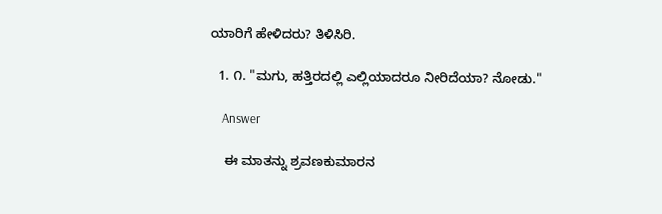ಯಾರಿಗೆ ಹೇಳಿದರು? ತಿಳಿಸಿರಿ.

  1. ೧. "ಮಗು, ಹತ್ತಿರದಲ್ಲಿ ಎಲ್ಲಿಯಾದರೂ ನೀರಿದೆಯಾ? ನೋಡು."

    Answer

    ಈ ಮಾತನ್ನು ಶ್ರವಣಕುಮಾರನ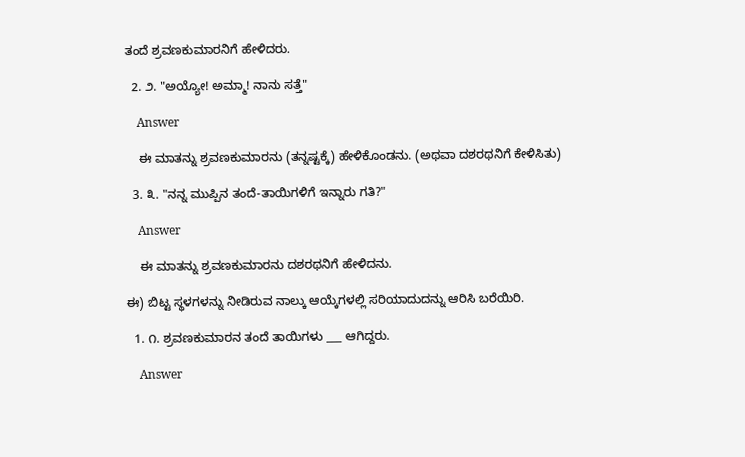ತಂದೆ ಶ್ರವಣಕುಮಾರನಿಗೆ ಹೇಳಿದರು.

  2. ೨. "ಅಯ್ಯೋ! ಅಮ್ಮಾ! ನಾನು ಸತ್ತೆ"

    Answer

    ಈ ಮಾತನ್ನು ಶ್ರವಣಕುಮಾರನು (ತನ್ನಷ್ಟಕ್ಕೆ) ಹೇಳಿಕೊಂಡನು. (ಅಥವಾ ದಶರಥನಿಗೆ ಕೇಳಿಸಿತು)

  3. ೩. "ನನ್ನ ಮುಪ್ಪಿನ ತಂದೆ-ತಾಯಿಗಳಿಗೆ ಇನ್ನಾರು ಗತಿ?"

    Answer

    ಈ ಮಾತನ್ನು ಶ್ರವಣಕುಮಾರನು ದಶರಥನಿಗೆ ಹೇಳಿದನು.

ಈ) ಬಿಟ್ಟ ಸ್ಥಳಗಳನ್ನು ನೀಡಿರುವ ನಾಲ್ಕು ಆಯ್ಕೆಗಳಲ್ಲಿ ಸರಿಯಾದುದನ್ನು ಆರಿಸಿ ಬರೆಯಿರಿ.

  1. ೧. ಶ್ರವಣಕುಮಾರನ ತಂದೆ ತಾಯಿಗಳು ___ ಆಗಿದ್ದರು.

    Answer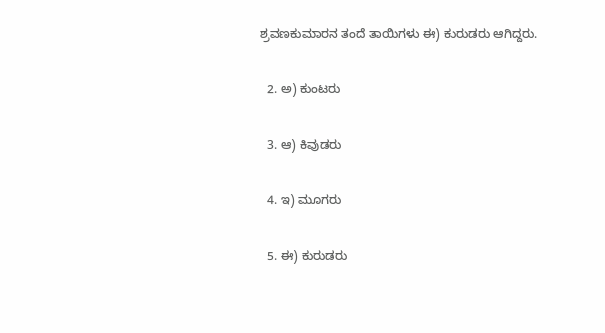ಶ್ರವಣಕುಮಾರನ ತಂದೆ ತಾಯಿಗಳು ಈ) ಕುರುಡರು ಆಗಿದ್ದರು.

  2. ಅ) ಕುಂಟರು

  3. ಆ) ಕಿವುಡರು

  4. ಇ) ಮೂಗರು

  5. ಈ) ಕುರುಡರು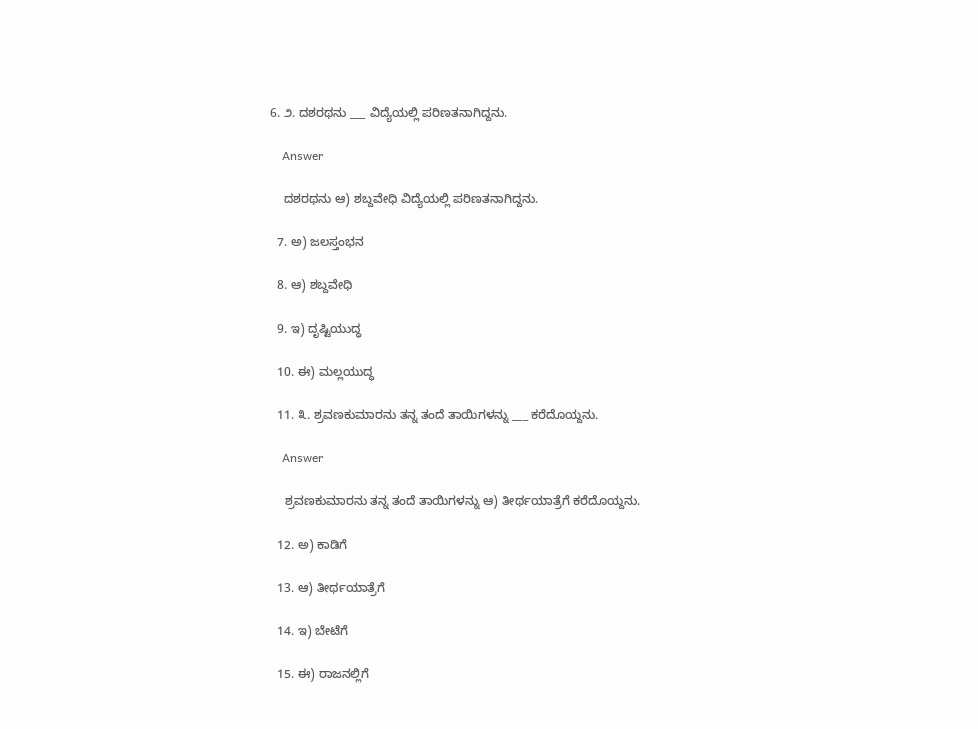6. ೨. ದಶರಥನು ___ ವಿದ್ಯೆಯಲ್ಲಿ ಪರಿಣತನಾಗಿದ್ದನು.

    Answer

    ದಶರಥನು ಆ) ಶಬ್ದವೇಧಿ ವಿದ್ಯೆಯಲ್ಲಿ ಪರಿಣತನಾಗಿದ್ದನು.

  7. ಅ) ಜಲಸ್ತಂಭನ

  8. ಆ) ಶಬ್ದವೇಧಿ

  9. ಇ) ದೃಷ್ಟಿಯುದ್ಧ

  10. ಈ) ಮಲ್ಲಯುದ್ಧ

  11. ೩. ಶ್ರವಣಕುಮಾರನು ತನ್ನ ತಂದೆ ತಾಯಿಗಳನ್ನು ___ ಕರೆದೊಯ್ದನು.

    Answer

    ಶ್ರವಣಕುಮಾರನು ತನ್ನ ತಂದೆ ತಾಯಿಗಳನ್ನು ಆ) ತೀರ್ಥಯಾತ್ರೆಗೆ ಕರೆದೊಯ್ದನು.

  12. ಅ) ಕಾಡಿಗೆ

  13. ಆ) ತೀರ್ಥಯಾತ್ರೆಗೆ

  14. ಇ) ಬೇಟೆಗೆ

  15. ಈ) ರಾಜನಲ್ಲಿಗೆ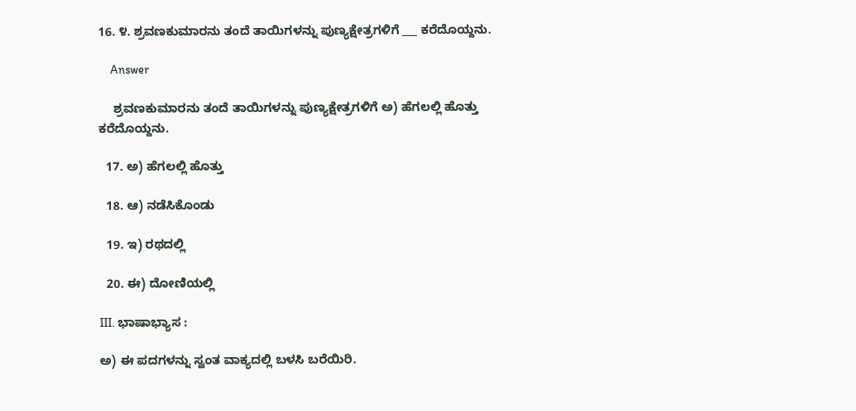16. ೪. ಶ್ರವಣಕುಮಾರನು ತಂದೆ ತಾಯಿಗಳನ್ನು ಪುಣ್ಯಕ್ಷೇತ್ರಗಳಿಗೆ ___ ಕರೆದೊಯ್ದನು.

    Answer

    ಶ್ರವಣಕುಮಾರನು ತಂದೆ ತಾಯಿಗಳನ್ನು ಪುಣ್ಯಕ್ಷೇತ್ರಗಳಿಗೆ ಅ) ಹೆಗಲಲ್ಲಿ ಹೊತ್ತು ಕರೆದೊಯ್ದನು.

  17. ಅ) ಹೆಗಲಲ್ಲಿ ಹೊತ್ತು

  18. ಆ) ನಡೆಸಿಕೊಂಡು

  19. ಇ) ರಥದಲ್ಲಿ

  20. ಈ) ದೋಣಿಯಲ್ಲಿ

III. ಭಾಷಾಭ್ಯಾಸ :

ಅ) ಈ ಪದಗಳನ್ನು ಸ್ವಂತ ವಾಕ್ಯದಲ್ಲಿ ಬಳಸಿ ಬರೆಯಿರಿ.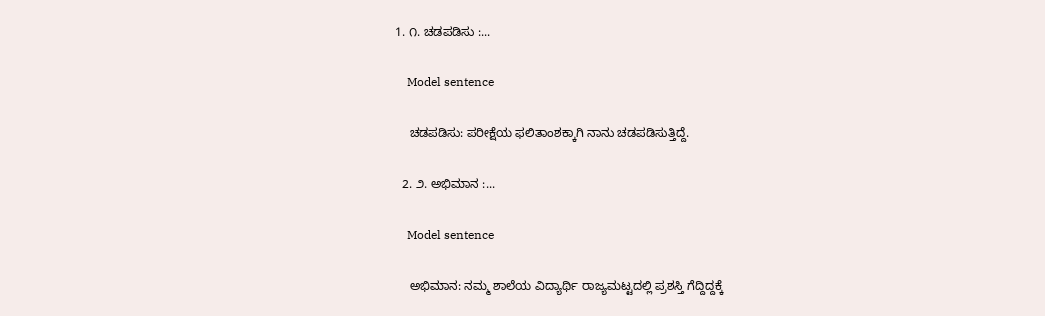1. ೧. ಚಡಪಡಿಸು :...

    Model sentence

    ಚಡಪಡಿಸು: ಪರೀಕ್ಷೆಯ ಫಲಿತಾಂಶಕ್ಕಾಗಿ ನಾನು ಚಡಪಡಿಸುತ್ತಿದ್ದೆ.

  2. ೨. ಅಭಿಮಾನ :...

    Model sentence

    ಅಭಿಮಾನ: ನಮ್ಮ ಶಾಲೆಯ ವಿದ್ಯಾರ್ಥಿ ರಾಜ್ಯಮಟ್ಟದಲ್ಲಿ ಪ್ರಶಸ್ತಿ ಗೆದ್ದಿದ್ದಕ್ಕೆ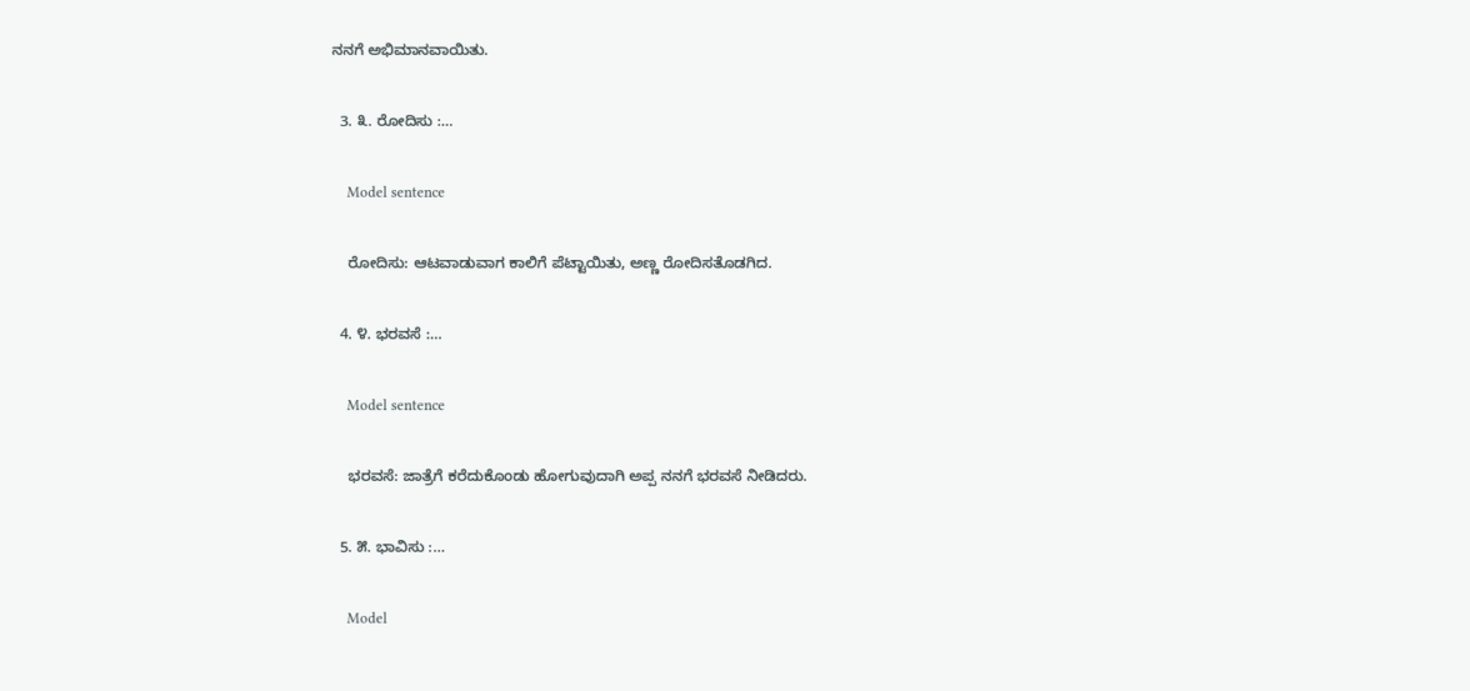ನನಗೆ ಅಭಿಮಾನವಾಯಿತು.

  3. ೩. ರೋದಿಸು :...

    Model sentence

    ರೋದಿಸು: ಆಟವಾಡುವಾಗ ಕಾಲಿಗೆ ಪೆಟ್ಟಾಯಿತು, ಅಣ್ಣ ರೋದಿಸತೊಡಗಿದ.

  4. ೪. ಭರವಸೆ :...

    Model sentence

    ಭರವಸೆ: ಜಾತ್ರೆಗೆ ಕರೆದುಕೊಂಡು ಹೋಗುವುದಾಗಿ ಅಪ್ಪ ನನಗೆ ಭರವಸೆ ನೀಡಿದರು.

  5. ೫. ಭಾವಿಸು :...

    Model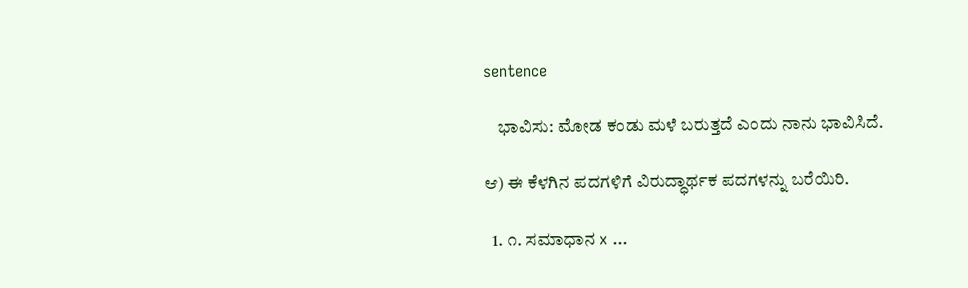sentence

    ಭಾವಿಸು: ಮೋಡ ಕಂಡು ಮಳೆ ಬರುತ್ತದೆ ಎಂದು ನಾನು ಭಾವಿಸಿದೆ.

ಆ) ಈ ಕೆಳಗಿನ ಪದಗಳಿಗೆ ವಿರುದ್ಧಾರ್ಥಕ ಪದಗಳನ್ನು ಬರೆಯಿರಿ.

  1. ೧. ಸಮಾಧಾನ x ...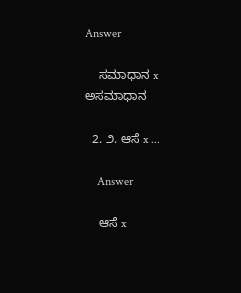Answer

    ಸಮಾಧಾನ x ಅಸಮಾಧಾನ

  2. ೨. ಆಸೆ x ...

    Answer

    ಆಸೆ x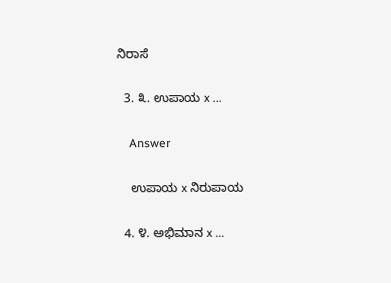ನಿರಾಸೆ

  3. ೩. ಉಪಾಯ x ...

    Answer

    ಉಪಾಯ x ನಿರುಪಾಯ

  4. ೪. ಅಭಿಮಾನ x ...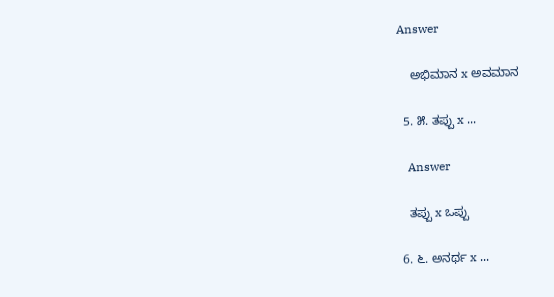Answer

    ಅಭಿಮಾನ x ಅವಮಾನ

  5. ೫. ತಪ್ಪು x ...

    Answer

    ತಪ್ಪು x ಒಪ್ಪು

  6. ೬. ಅನರ್ಥ x ...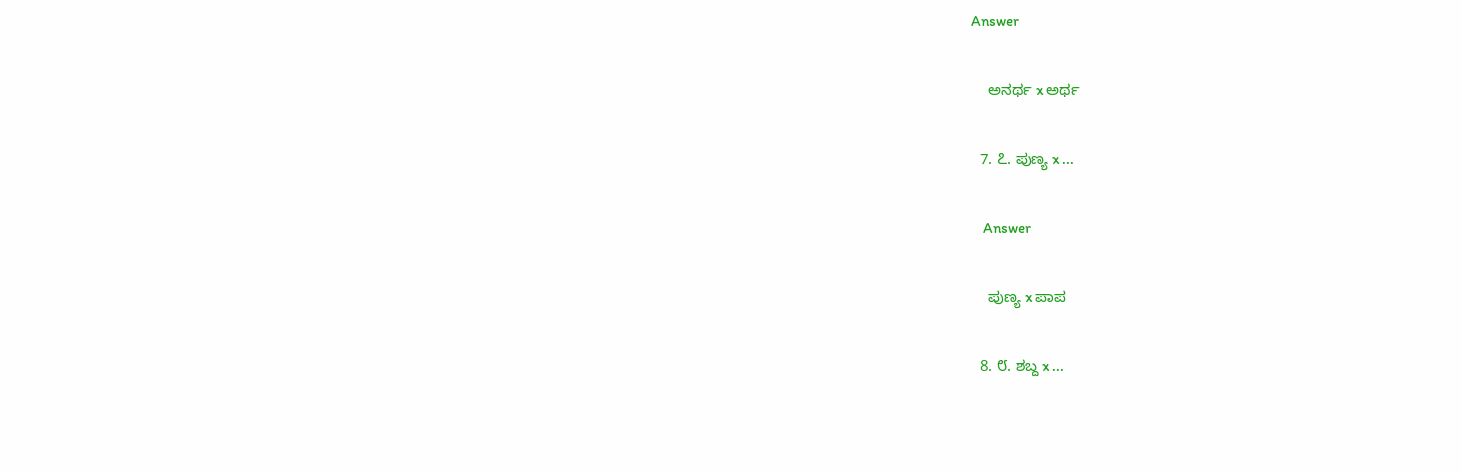Answer

    ಅನರ್ಥ x ಅರ್ಥ

  7. ೭. ಪುಣ್ಯ x ...

    Answer

    ಪುಣ್ಯ x ಪಾಪ

  8. ೮. ಶಬ್ದ x ...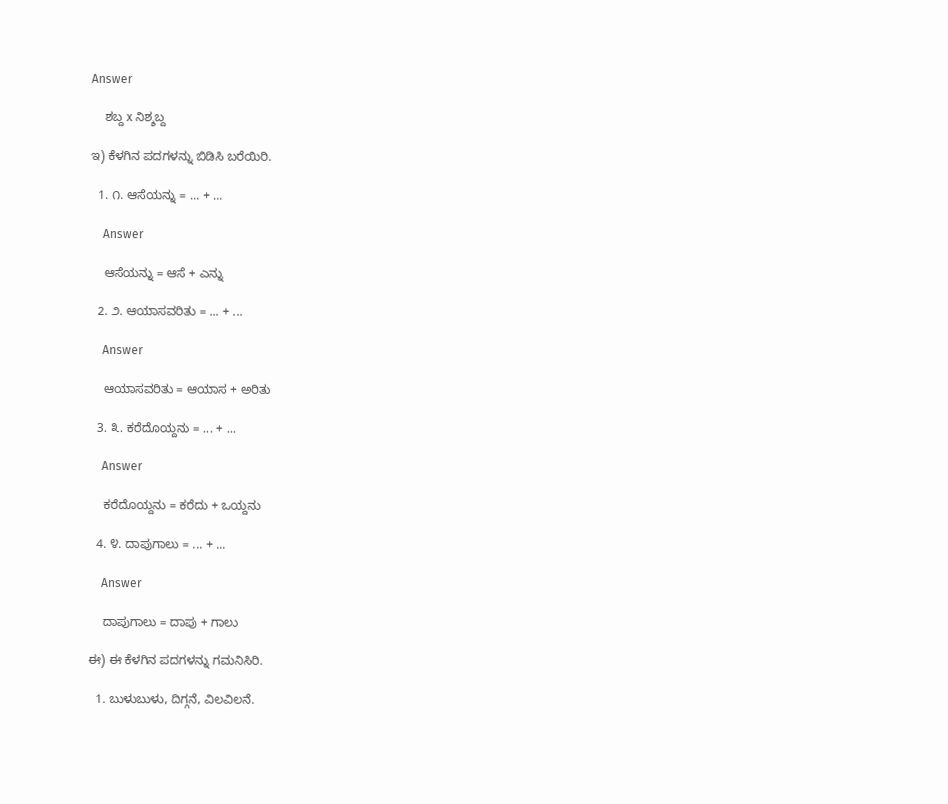Answer

    ಶಬ್ದ x ನಿಶ್ಶಬ್ದ

ಇ) ಕೆಳಗಿನ ಪದಗಳನ್ನು ಬಿಡಿಸಿ ಬರೆಯಿರಿ.

  1. ೧. ಆಸೆಯನ್ನು = ... + ...

    Answer

    ಆಸೆಯನ್ನು = ಆಸೆ + ಎನ್ನು

  2. ೨. ಆಯಾಸವರಿತು = ... + ...

    Answer

    ಆಯಾಸವರಿತು = ಆಯಾಸ + ಅರಿತು

  3. ೩. ಕರೆದೊಯ್ದನು = ... + ...

    Answer

    ಕರೆದೊಯ್ದನು = ಕರೆದು + ಒಯ್ದನು

  4. ೪. ದಾಪುಗಾಲು = ... + ...

    Answer

    ದಾಪುಗಾಲು = ದಾಪು + ಗಾಲು

ಈ) ಈ ಕೆಳಗಿನ ಪದಗಳನ್ನು ಗಮನಿಸಿರಿ.

  1. ಬುಳುಬುಳು, ದಿಗ್ಗನೆ, ವಿಲವಿಲನೆ.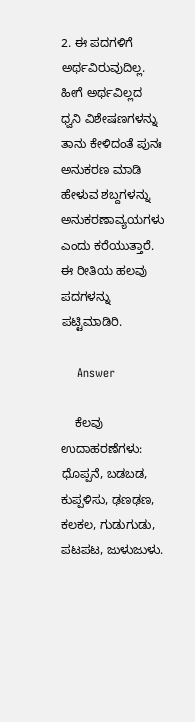2. ಈ ಪದಗಳಿಗೆ ಅರ್ಥವಿರುವುದಿಲ್ಲ. ಹೀಗೆ ಅರ್ಥವಿಲ್ಲದ ಧ್ವನಿ ವಿಶೇಷಣಗಳನ್ನು ತಾನು ಕೇಳಿದಂತೆ ಪುನಃ ಅನುಕರಣ ಮಾಡಿ ಹೇಳುವ ಶಬ್ದಗಳನ್ನು ಅನುಕರಣಾವ್ಯಯಗಳು ಎಂದು ಕರೆಯುತ್ತಾರೆ. ಈ ರೀತಿಯ ಹಲವು ಪದಗಳನ್ನು ಪಟ್ಟಿಮಾಡಿರಿ.

    Answer

    ಕೆಲವು ಉದಾಹರಣೆಗಳು: ಧೊಪ್ಪನೆ, ಬಡಬಡ, ಕುಪ್ಪಳಿಸು, ಢಣಢಣ, ಕಲಕಲ, ಗುಡುಗುಡು, ಪಟಪಟ, ಜುಳುಜುಳು.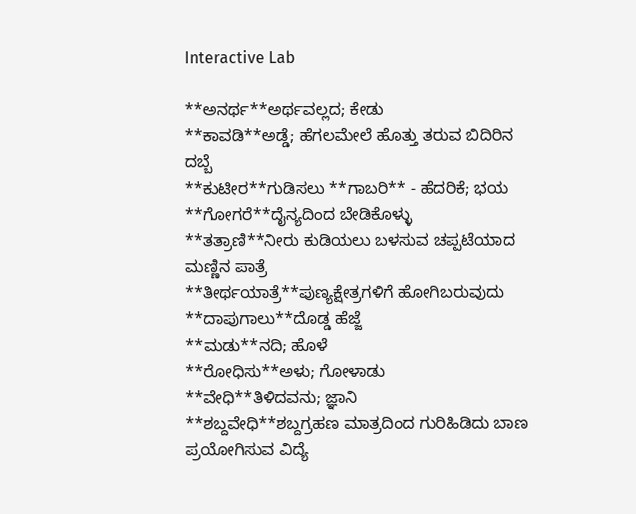Interactive Lab

**ಅನರ್ಥ**ಅರ್ಥವಲ್ಲದ; ಕೇಡು
**ಕಾವಡಿ**ಅಡ್ಡೆ; ಹೆಗಲಮೇಲೆ ಹೊತ್ತು ತರುವ ಬಿದಿರಿನ ದಬ್ಬೆ
**ಕುಟೀರ**ಗುಡಿಸಲು **ಗಾಬರಿ** - ಹೆದರಿಕೆ; ಭಯ
**ಗೋಗರೆ**ದೈನ್ಯದಿಂದ ಬೇಡಿಕೊಳ್ಳು
**ತತ್ರಾಣಿ**ನೀರು ಕುಡಿಯಲು ಬಳಸುವ ಚಪ್ಪಟೆಯಾದ ಮಣ್ಣಿನ ಪಾತ್ರೆ
**ತೀರ್ಥಯಾತ್ರೆ**ಪುಣ್ಯಕ್ಷೇತ್ರಗಳಿಗೆ ಹೋಗಿಬರುವುದು
**ದಾಪುಗಾಲು**ದೊಡ್ಡ ಹೆಜ್ಜೆ
**ಮಡು**ನದಿ; ಹೊಳೆ
**ರೋಧಿಸು**ಅಳು; ಗೋಳಾಡು
**ವೇಧಿ**ತಿಳಿದವನು; ಜ್ಞಾನಿ
**ಶಬ್ದವೇಧಿ**ಶಬ್ದಗ್ರಹಣ ಮಾತ್ರದಿಂದ ಗುರಿಹಿಡಿದು ಬಾಣ ಪ್ರಯೋಗಿಸುವ ವಿದ್ಯೆ